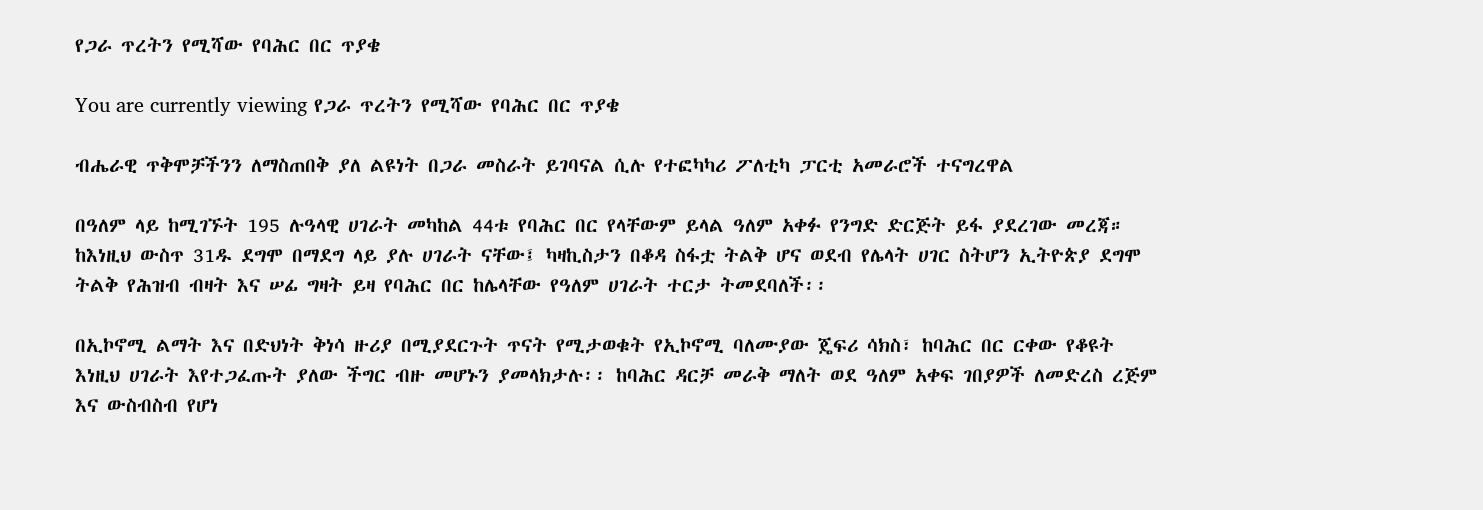የጋራ ጥረትን የሚሻው የባሕር በር ጥያቄ

You are currently viewing የጋራ ጥረትን የሚሻው የባሕር በር ጥያቄ

ብሔራዊ ጥቅሞቻችንን ለማስጠበቅ ያለ ልዩነት በጋራ መስራት ይገባናል ሲሉ የተፎካካሪ ፖለቲካ ፓርቲ አመራሮች ተናግረዋል

በዓለም ላይ ከሚገኙት 195 ሉዓላዊ ሀገራት መካከል 44ቱ የባሕር በር የላቸውም ይላል ዓለም አቀፉ የንግድ ድርጅት ይፋ ያደረገው መረጃ። ከእነዚህ ውስጥ 31ዱ ደግሞ በማደግ ላይ ያሉ ሀገራት ናቸው፤ ካዛኪስታን በቆዳ ስፋቷ ትልቅ ሆና ወደብ የሌላት ሀገር ስትሆን ኢትዮጵያ ደግሞ ትልቅ የሕዝብ ብዛት እና ሠፊ ግዛት ይዛ የባሕር በር ከሌላቸው የዓለም ሀገራት ተርታ ትመደባለች፡፡

በኢኮኖሚ ልማት እና በድህነት ቅነሳ ዙሪያ በሚያደርጉት ጥናት የሚታወቁት የኢኮኖሚ ባለሙያው ጄፍሪ ሳክስ፣ ከባሕር በር ርቀው የቆዩት እነዚህ ሀገራት እየተጋፈጡት ያለው ችግር ብዙ መሆኑን ያመላክታሉ፡፡ ከባሕር ዳርቻ መራቅ ማለት ወደ ዓለም አቀፍ ገበያዎች ለመድረስ ረጅም እና ውስብስብ የሆነ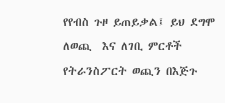የየብስ ጉዞ ይጠይቃል፤ ይህ ደግሞ ለወጪ  እና ለገቢ ምርቶች የትራንስፖርት ወጪን በእጅጉ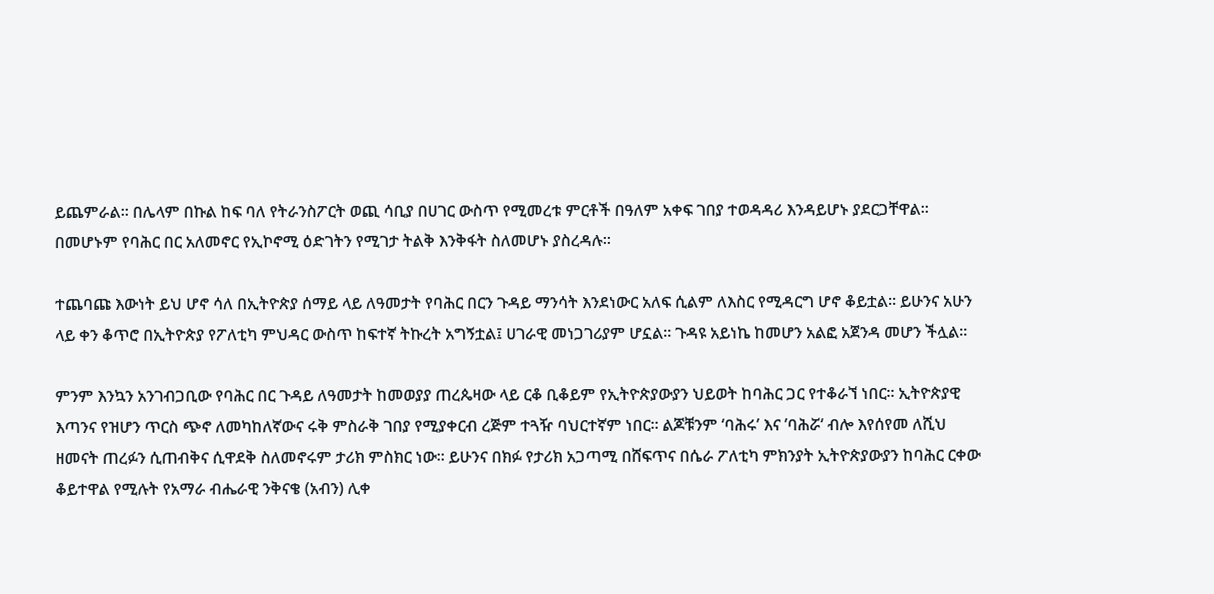ይጨምራል። በሌላም በኩል ከፍ ባለ የትራንስፖርት ወጪ ሳቢያ በሀገር ውስጥ የሚመረቱ ምርቶች በዓለም አቀፍ ገበያ ተወዳዳሪ እንዳይሆኑ ያደርጋቸዋል። በመሆኑም የባሕር በር አለመኖር የኢኮኖሚ ዕድገትን የሚገታ ትልቅ እንቅፋት ስለመሆኑ ያስረዳሉ፡፡

ተጨባጩ እውነት ይህ ሆኖ ሳለ በኢትዮጵያ ሰማይ ላይ ለዓመታት የባሕር በርን ጉዳይ ማንሳት እንደነውር አለፍ ሲልም ለእስር የሚዳርግ ሆኖ ቆይቷል፡፡ ይሁንና አሁን ላይ ቀን ቆጥሮ በኢትዮጵያ የፖለቲካ ምህዳር ውስጥ ከፍተኛ ትኩረት አግኝቷል፤ ሀገራዊ መነጋገሪያም ሆኗል። ጉዳዩ አይነኬ ከመሆን አልፎ አጀንዳ መሆን ችሏል፡፡

ምንም እንኳን አንገብጋቢው የባሕር በር ጉዳይ ለዓመታት ከመወያያ ጠረጴዛው ላይ ርቆ ቢቆይም የኢትዮጵያውያን ህይወት ከባሕር ጋር የተቆራኘ ነበር፡፡ ኢትዮጵያዊ እጣንና የዝሆን ጥርስ ጭኖ ለመካከለኛውና ሩቅ ምስራቅ ገበያ የሚያቀርብ ረጅም ተጓዥ ባህርተኛም ነበር፡፡ ልጆቹንም ‘ባሕሩ’ እና ’ባሕሯ‘ ብሎ እየሰየመ ለሺህ ዘመናት ጠረፉን ሲጠብቅና ሲዋደቅ ስለመኖሩም ታሪክ ምስክር ነው፡፡ ይሁንና በክፉ የታሪክ አጋጣሚ በሸፍጥና በሴራ ፖለቲካ ምክንያት ኢትዮጵያውያን ከባሕር ርቀው ቆይተዋል የሚሉት የአማራ ብሔራዊ ንቅናቄ (አብን) ሊቀ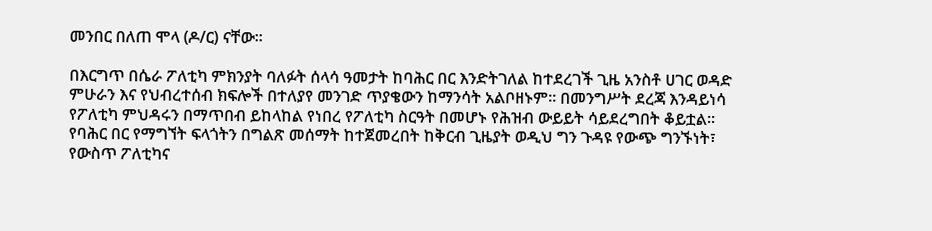መንበር በለጠ ሞላ (ዶ/ር) ናቸው።

በእርግጥ በሴራ ፖለቲካ ምክንያት ባለፉት ሰላሳ ዓመታት ከባሕር በር እንድትገለል ከተደረገች ጊዜ አንስቶ ሀገር ወዳድ ምሁራን እና የህብረተሰብ ክፍሎች በተለያየ መንገድ ጥያቄውን ከማንሳት አልቦዘኑም፡፡ በመንግሥት ደረጃ እንዳይነሳ የፖለቲካ ምህዳሩን በማጥበብ ይከላከል የነበረ የፖለቲካ ስርዓት በመሆኑ የሕዝብ ውይይት ሳይደረግበት ቆይቷል። የባሕር በር የማግኘት ፍላጎትን በግልጽ መሰማት ከተጀመረበት ከቅርብ ጊዜያት ወዲህ ግን ጉዳዩ የውጭ ግንኙነት፣ የውስጥ ፖለቲካና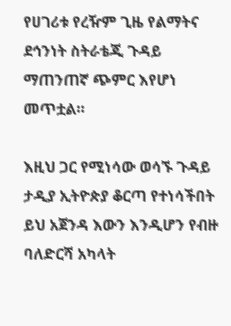የሀገሪቱ የረዥም ጊዜ የልማትና ደኅንነት ስትራቴጂ ጉዳይ ማጠንጠኛ ጭምር እየሆነ መጥቷል።

እዚህ ጋር የሚነሳው ወሳኙ ጉዳይ ታዲያ ኢትዮጵያ ቆርጣ የተነሳችበት ይህ አጀንዳ እውን እንዲሆን የብዙ ባለድርሻ አካላት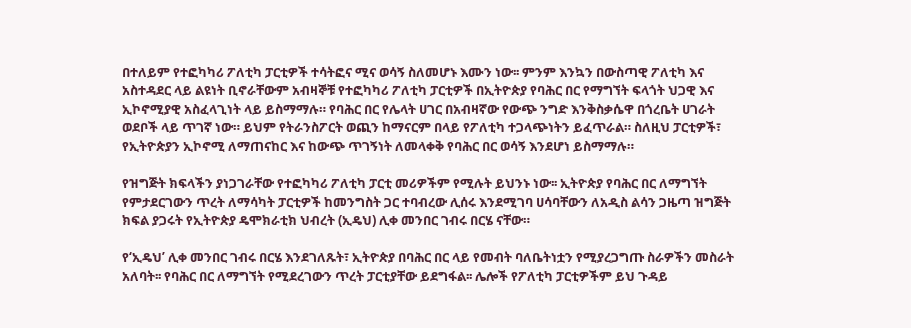በተለይም የተፎካካሪ ፖለቲካ ፓርቲዎች ተሳትፎና ሚና ወሳኝ ስለመሆኑ እሙን ነው፡፡ ምንም እንኳን በውስጣዊ ፖለቲካ እና አስተዳደር ላይ ልዩነት ቢኖራቸውም አብዛኞቹ የተፎካካሪ ፖለቲካ ፓርቲዎች በኢትዮጵያ የባሕር በር የማግኘት ፍላጎት ህጋዊ እና ኢኮኖሚያዊ አስፈላጊነት ላይ ይስማማሉ። የባሕር በር የሌላት ሀገር በአብዛኛው የውጭ ንግድ እንቅስቃሴዋ በጎረቤት ሀገራት ወደቦች ላይ ጥገኛ ነው። ይህም የትራንስፖርት ወጪን ከማናርም በላይ የፖለቲካ ተጋላጭነትን ይፈጥራል። ስለዚህ ፓርቲዎች፣ የኢትዮጵያን ኢኮኖሚ ለማጠናከር እና ከውጭ ጥገኝነት ለመላቀቅ የባሕር በር ወሳኝ እንደሆነ ይስማማሉ።

የዝግጅት ክፍላችን ያነጋገራቸው የተፎካካሪ ፖለቲካ ፓርቲ መሪዎችም የሚሉት ይህንኑ ነው፡፡ ኢትዮጵያ የባሕር በር ለማግኘት የምታደርገውን ጥረት ለማሳካት ፓርቲዎች ከመንግስት ጋር ተባብረው ሊሰሩ እንደሚገባ ሀሳባቸውን ለአዲስ ልሳን ጋዜጣ ዝግጅት  ክፍል ያጋሩት የኢትዮጵያ ዴሞክራቲክ ህብረት (ኢዴህ) ሊቀ መንበር ገብሩ በርሄ ናቸው።

የ‘ኢዴህ’ ሊቀ መንበር ገብሩ በርሄ እንደገለጹት፣ ኢትዮጵያ በባሕር በር ላይ የመብት ባለቤትነቷን የሚያረጋግጡ ስራዎችን መስራት አለባት፡፡ የባሕር በር ለማግኘት የሚደረገውን ጥረት ፓርቲያቸው ይደግፋል፡፡ ሌሎች የፖለቲካ ፓርቲዎችም ይህ ጉዳይ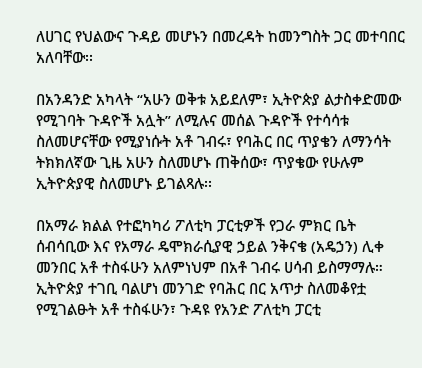ለሀገር የህልውና ጉዳይ መሆኑን በመረዳት ከመንግስት ጋር መተባበር አለባቸው፡፡

በአንዳንድ አካላት “አሁን ወቅቱ አይደለም፣ ኢትዮጵያ ልታስቀድመው የሚገባት ጉዳዮች አሏት” ለሚሉና መሰል ጉዳዮች የተሳሳቱ ስለመሆናቸው የሚያነሱት አቶ ገብሩ፣ የባሕር በር ጥያቄን ለማንሳት ትክክለኛው ጊዜ አሁን ስለመሆኑ ጠቅሰው፣ ጥያቄው የሁሉም ኢትዮጵያዊ ስለመሆኑ ይገልጻሉ፡፡

በአማራ ክልል የተፎካካሪ ፖለቲካ ፓርቲዎች የጋራ ምክር ቤት ሰብሳቢው እና የአማራ ዴሞክራሲያዊ ኃይል ንቅናቄ (አዴኃን) ሊቀ መንበር አቶ ተስፋሁን አለምነህም በአቶ ገብሩ ሀሳብ ይስማማሉ። ኢትዮጵያ ተገቢ ባልሆነ መንገድ የባሕር በር አጥታ ስለመቆየቷ የሚገልፁት አቶ ተስፋሁን፣ ጉዳዩ የአንድ ፖለቲካ ፓርቲ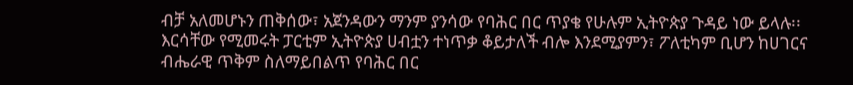ብቻ አለመሆኑን ጠቅሰው፣ አጀንዳውን ማንም ያንሳው የባሕር በር ጥያቄ የሁሉም ኢትዮጵያ ጉዳይ ነው ይላሉ፡፡ እርሳቸው የሚመሩት ፓርቲም ኢትዮጵያ ሀብቷን ተነጥቃ ቆይታለች ብሎ እንደሚያምን፣ ፖለቲካም ቢሆን ከሀገርና ብሔራዊ ጥቅም ስለማይበልጥ የባሕር በር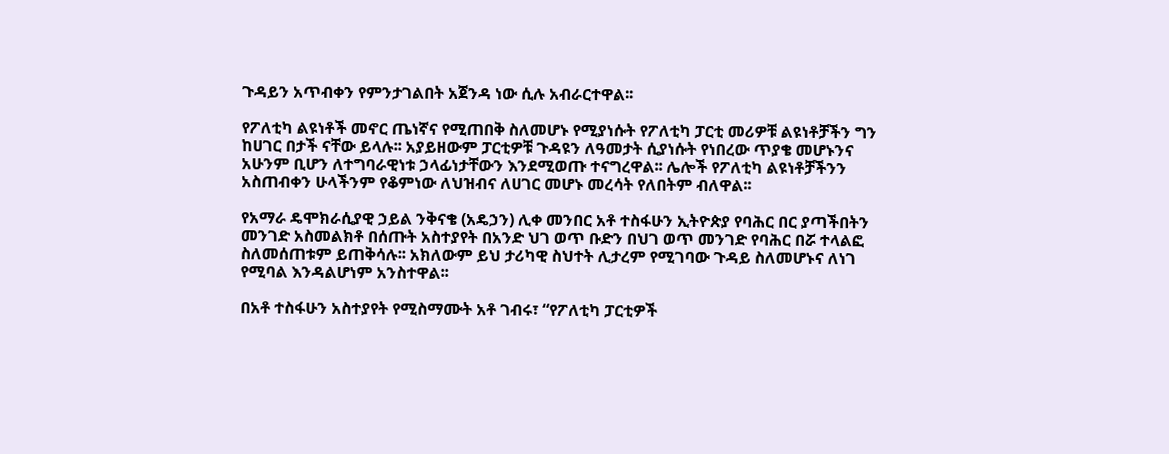ጉዳይን አጥብቀን የምንታገልበት አጀንዳ ነው ሲሉ አብራርተዋል፡፡

የፖለቲካ ልዩነቶች መኖር ጤነኛና የሚጠበቅ ስለመሆኑ የሚያነሱት የፖለቲካ ፓርቲ መሪዎቹ ልዩነቶቻችን ግን ከሀገር በታች ናቸው ይላሉ፡፡ አያይዘውም ፓርቲዎቹ ጉዳዩን ለዓመታት ሲያነሱት የነበረው ጥያቄ መሆኑንና አሁንም ቢሆን ለተግባራዊነቱ ኃላፊነታቸውን እንደሚወጡ ተናግረዋል፡፡ ሌሎች የፖለቲካ ልዩነቶቻችንን አስጠብቀን ሁላችንም የቆምነው ለህዝብና ለሀገር መሆኑ መረሳት የለበትም ብለዋል፡፡

የአማራ ዴሞክራሲያዊ ኃይል ንቅናቄ (አዴኃን) ሊቀ መንበር አቶ ተስፋሁን ኢትዮጵያ የባሕር በር ያጣችበትን መንገድ አስመልክቶ በሰጡት አስተያየት በአንድ ህገ ወጥ ቡድን በህገ ወጥ መንገድ የባሕር በሯ ተላልፎ ስለመሰጠቱም ይጠቅሳሉ፡፡ አክለውም ይህ ታሪካዊ ስህተት ሊታረም የሚገባው ጉዳይ ስለመሆኑና ለነገ የሚባል እንዳልሆነም አንስተዋል፡፡

በአቶ ተስፋሁን አስተያየት የሚስማሙት አቶ ገብሩ፣ “የፖለቲካ ፓርቲዎች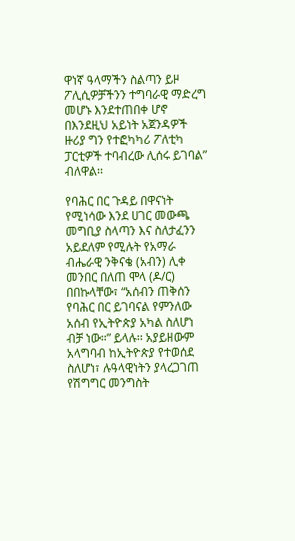ዋነኛ ዓላማችን ስልጣን ይዞ ፖሊሲዎቻችንን ተግባራዊ ማድረግ መሆኑ እንደተጠበቀ ሆኖ በእንደዚህ አይነት አጀንዳዎች ዙሪያ ግን የተፎካካሪ ፖለቲካ ፓርቲዎች ተባብረው ሊሰሩ ይገባል” ብለዋል፡፡

የባሕር በር ጉዳይ በዋናነት የሚነሳው እንደ ሀገር መውጫ መግቢያ ስላጣን እና ስለታፈንን አይደለም የሚሉት የአማራ ብሔራዊ ንቅናቄ (አብን) ሊቀ መንበር በለጠ ሞላ (ዶ/ር) በበኩላቸው፣ “አሰብን ጠቅሰን የባሕር በር ይገባናል የምንለው አሰብ የኢትዮጵያ አካል ስለሆነ ብቻ ነው።” ይላሉ፡፡ አያይዘውም አላግባብ ከኢትዮጵያ የተወሰደ ስለሆነ፣ ሉዓላዊነትን ያላረጋገጠ የሽግግር መንግስት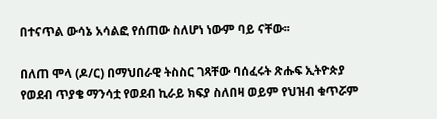በተናጥል ውሳኔ አሳልፎ የሰጠው ስለሆነ ነውም ባይ ናቸው፡፡

በለጠ ሞላ (ዶ/ር) በማህበራዊ ትስስር ገጻቸው ባሰፈሩት ጽሑፍ ኢትዮጵያ የወደብ ጥያቄ ማንሳቷ የወደብ ኪራይ ክፍያ ስለበዛ ወይም የህዝብ ቁጥሯም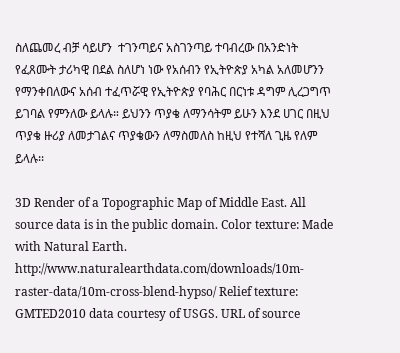ስለጨመረ ብቻ ሳይሆን  ተገንጣይና አስገንጣይ ተባብረው በአንድነት የፈጸሙት ታሪካዊ በደል ስለሆነ ነው የአሰብን የኢትዮጵያ አካል አለመሆንን የማንቀበለውና አሰብ ተፈጥሯዊ የኢትዮጵያ የባሕር በርነቱ ዳግም ሊረጋግጥ ይገባል የምንለው ይላሉ። ይህንን ጥያቄ ለማንሳትም ይሁን እንደ ሀገር በዚህ ጥያቄ ዙሪያ ለመታገልና ጥያቄውን ለማስመለስ ከዚህ የተሻለ ጊዜ የለም ይላሉ፡፡

3D Render of a Topographic Map of Middle East. All source data is in the public domain. Color texture: Made with Natural Earth. http://www.naturalearthdata.com/downloads/10m-raster-data/10m-cross-blend-hypso/ Relief texture: GMTED2010 data courtesy of USGS. URL of source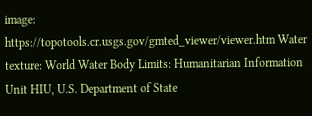image: https://topotools.cr.usgs.gov/gmted_viewer/viewer.htm Water texture: World Water Body Limits: Humanitarian Information Unit HIU, U.S. Department of State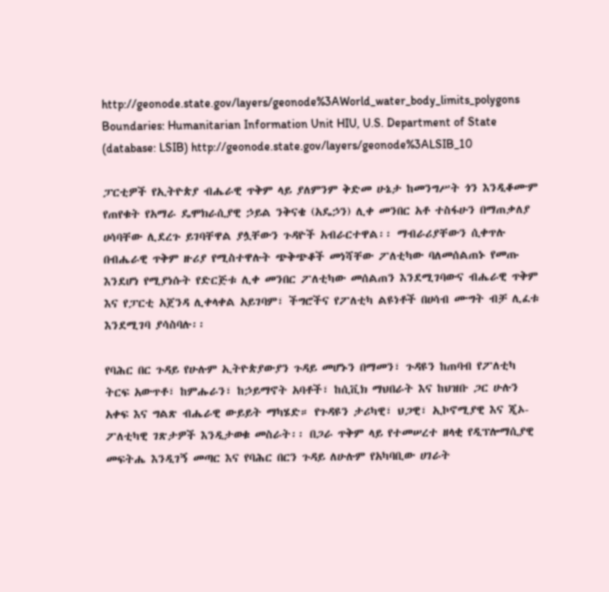http://geonode.state.gov/layers/geonode%3AWorld_water_body_limits_polygons Boundaries: Humanitarian Information Unit HIU, U.S. Department of State (database: LSIB) http://geonode.state.gov/layers/geonode%3ALSIB_10

ፓርቲዎች የኢትዮጵያ ብሔራዊ ጥቅም ላይ ያለምንም ቅድመ ሁኔታ ከመንግሥት ጎን እንዲቆሙም የጠየቁት የአማራ ዴሞክራሲያዊ ኃይል ንቅናቄ (አዴኃን) ሊቀ መንበር አቶ ተስፋሁን በማጠቃለያ ሀሳባቸው ሊደረጉ ይገባቸዋል ያሏቸውን ጉዳዮች አብራርተዋል፡፡ ማብራሪያቸውን ሲቀጥሉ በብሔራዊ ጥቅም ዙሪያ የሚስተዋሉት ጭቅጭቆች መነሻቸው ፖለቲካው ባለመሰልጠኑ የመጡ እንደሆነ የሚያነሱት የድርጅቱ ሊቀ መንበር ፖለቲካው መሰልጠን እንደሚገባውና ብሔራዊ ጥቅም እና የፓርቲ አጀንዳ ሊቀላቀል አይገባም፣ ችግሮችና የፖለቲካ ልዩነቶች በሀሳብ ሙግት ብቻ ሊፈቱ እንደሚገባ ያሳስባሉ፡፡

የባሕር በር ጉዳይ የሁሉም ኢትዮጵያውያን ጉዳይ መሆኑን በማመን፣ ጉዳዩን ከጠባብ የፖለቲካ ትርፍ አውጥቶ፣ ከምሑራን፣ ከኃይማኖት አባቶች፣ ከሲቪክ ማህበራት እና ከህዝቡ ጋር ሁሉን አቀፍ እና ግልጽ ብሔራዊ ውይይት ማካሄድ። የጉዳዩን ታሪካዊ፣ ህጋዊ፣ ኢኮኖሚያዊ እና ጂኦ-ፖለቲካዊ ገጽታዎች እንዲታወቁ መስራት፡፡ በጋራ ጥቅም ላይ የተመሠረተ ዘላቂ የዲፕሎማሲያዊ መፍትሔ እንዲገኝ መጣር እና የባሕር በርን ጉዳይ ለሁሉም የአካባቢው ሀገራት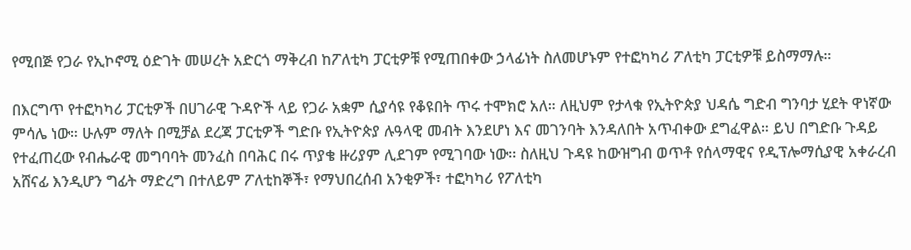የሚበጅ የጋራ የኢኮኖሚ ዕድገት መሠረት አድርጎ ማቅረብ ከፖለቲካ ፓርቲዎቹ የሚጠበቀው ኃላፊነት ስለመሆኑም የተፎካካሪ ፖለቲካ ፓርቲዎቹ ይስማማሉ።

በእርግጥ የተፎካካሪ ፓርቲዎች በሀገራዊ ጉዳዮች ላይ የጋራ አቋም ሲያሳዩ የቆዩበት ጥሩ ተሞክሮ አለ። ለዚህም የታላቁ የኢትዮጵያ ህዳሴ ግድብ ግንባታ ሂደት ዋነኛው ምሳሌ ነው። ሁሉም ማለት በሚቻል ደረጃ ፓርቲዎች ግድቡ የኢትዮጵያ ሉዓላዊ መብት እንደሆነ እና መገንባት እንዳለበት አጥብቀው ደግፈዋል። ይህ በግድቡ ጉዳይ የተፈጠረው የብሔራዊ መግባባት መንፈስ በባሕር በሩ ጥያቄ ዙሪያም ሊደገም የሚገባው ነው፡፡ ስለዚህ ጉዳዩ ከውዝግብ ወጥቶ የሰላማዊና የዲፕሎማሲያዊ አቀራረብ አሸናፊ እንዲሆን ግፊት ማድረግ በተለይም ፖለቲከኞች፣ የማህበረሰብ አንቂዎች፣ ተፎካካሪ የፖለቲካ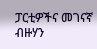ፓርቲዎችና መገናኛ ብዙሃን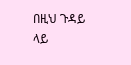በዚህ ጉዳይ ላይ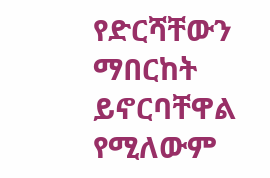የድርሻቸውን ማበርከት ይኖርባቸዋል የሚለውም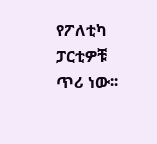የፖለቲካ ፓርቲዎቹ ጥሪ ነው፡፡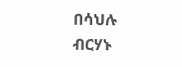በሳህሉ ብርሃኑ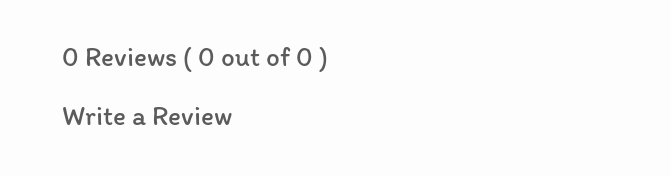0 Reviews ( 0 out of 0 )

Write a Review